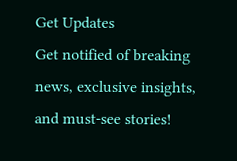Get Updates
Get notified of breaking news, exclusive insights, and must-see stories!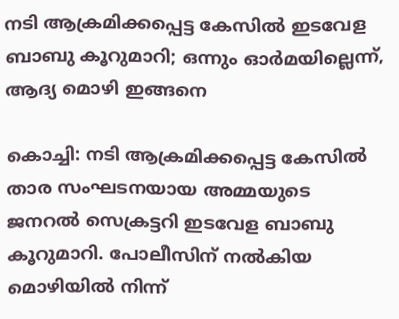നടി ആക്രമിക്കപ്പെട്ട കേസില്‍ ഇടവേള ബാബു കൂറുമാറി; ഒന്നും ഓര്‍മയില്ലെന്ന്, ആദ്യ മൊഴി ഇങ്ങനെ

കൊച്ചി: നടി ആക്രമിക്കപ്പെട്ട കേസില്‍ താര സംഘടനയായ അമ്മയുടെ ജനറല്‍ സെക്രട്ടറി ഇടവേള ബാബു കൂറുമാറി. പോലീസിന് നല്‍കിയ മൊഴിയില്‍ നിന്ന്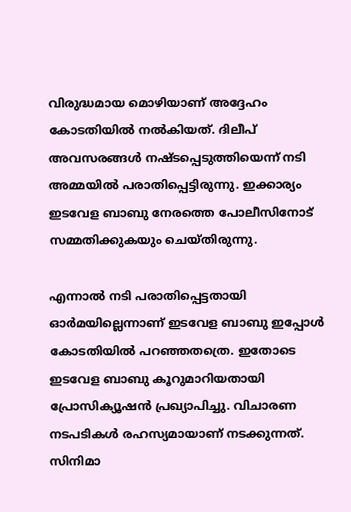വിരുദ്ധമായ മൊഴിയാണ് അദ്ദേഹം കോടതിയില്‍ നല്‍കിയത്. ദിലീപ് അവസരങ്ങള്‍ നഷ്ടപ്പെടുത്തിയെന്ന് നടി അമ്മയില്‍ പരാതിപ്പെട്ടിരുന്നു. ഇക്കാര്യം ഇടവേള ബാബു നേരത്തെ പോലീസിനോട് സമ്മതിക്കുകയും ചെയ്തിരുന്നു.

എന്നാല്‍ നടി പരാതിപ്പെട്ടതായി ഓര്‍മയില്ലെന്നാണ് ഇടവേള ബാബു ഇപ്പോള്‍ കോടതിയില്‍ പറഞ്ഞതത്രെ. ഇതോടെ ഇടവേള ബാബു കൂറുമാറിയതായി പ്രോസിക്യൂഷന്‍ പ്രഖ്യാപിച്ചു. വിചാരണ നടപടികള്‍ രഹസ്യമായാണ് നടക്കുന്നത്. സിനിമാ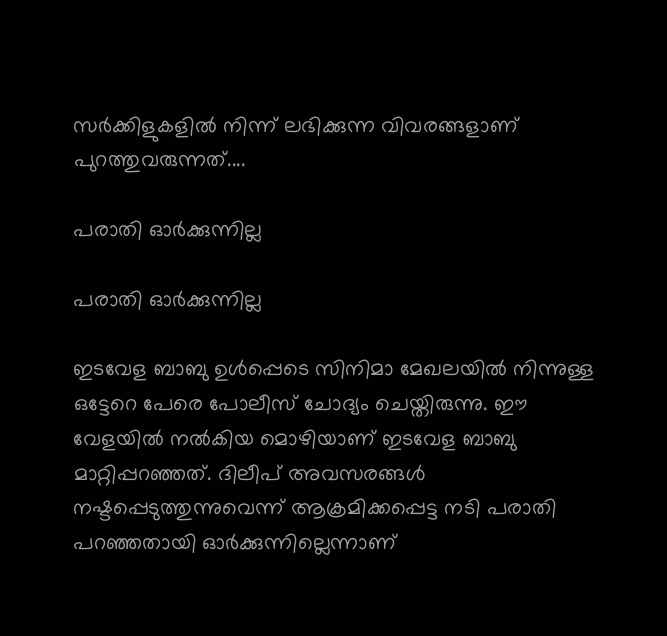സര്‍ക്കിളുകളില്‍ നിന്ന് ലഭിക്കുന്ന വിവരങ്ങളാണ് പുറത്തുവരുന്നത്....

പരാതി ഓര്‍ക്കുന്നില്ല

പരാതി ഓര്‍ക്കുന്നില്ല

ഇടവേള ബാബു ഉള്‍പ്പെടെ സിനിമാ മേഖലയില്‍ നിന്നുള്ള ഒട്ടേറെ പേരെ പോലീസ് ചോദ്യം ചെയ്തിരുന്നു. ഈ വേളയില്‍ നല്‍കിയ മൊഴിയാണ് ഇടവേള ബാബു മാറ്റിപ്പറഞ്ഞത്. ദിലീപ് അവസരങ്ങള്‍ നഷ്ടപ്പെടുത്തുന്നുവെന്ന് ആക്രമിക്കപ്പെട്ട നടി പരാതി പറഞ്ഞതായി ഓര്‍ക്കുന്നില്ലെന്നാണ്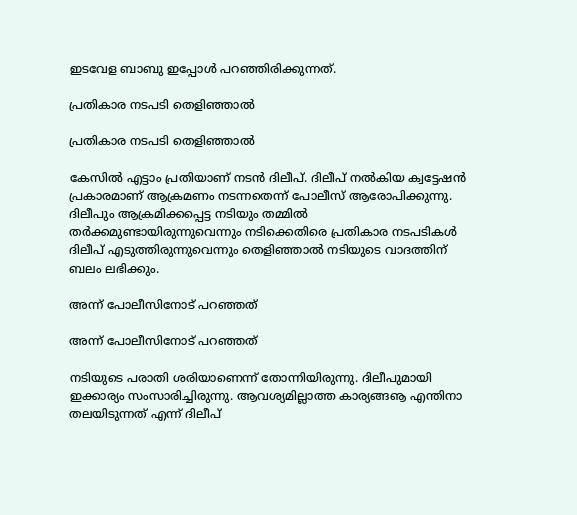ഇടവേള ബാബു ഇപ്പോള്‍ പറഞ്ഞിരിക്കുന്നത്.

പ്രതികാര നടപടി തെളിഞ്ഞാല്‍

പ്രതികാര നടപടി തെളിഞ്ഞാല്‍

കേസില്‍ എട്ടാം പ്രതിയാണ് നടന്‍ ദിലീപ്. ദിലീപ് നല്‍കിയ ക്വട്ടേഷന്‍ പ്രകാരമാണ് ആക്രമണം നടന്നതെന്ന് പോലീസ് ആരോപിക്കുന്നു. ദിലീപും ആക്രമിക്കപ്പെട്ട നടിയും തമ്മില്‍ തര്‍ക്കമുണ്ടായിരുന്നുവെന്നും നടിക്കെതിരെ പ്രതികാര നടപടികള്‍ ദിലീപ് എടുത്തിരുന്നുവെന്നും തെളിഞ്ഞാല്‍ നടിയുടെ വാദത്തിന് ബലം ലഭിക്കും.

അന്ന് പോലീസിനോട് പറഞ്ഞത്

അന്ന് പോലീസിനോട് പറഞ്ഞത്

നടിയുടെ പരാതി ശരിയാണെന്ന് തോന്നിയിരുന്നു. ദിലീപുമായി ഇക്കാര്യം സംസാരിച്ചിരുന്നു. ആവശ്യമില്ലാത്ത കാര്യങ്ങൡ എന്തിനാ തലയിടുന്നത് എന്ന് ദിലീപ്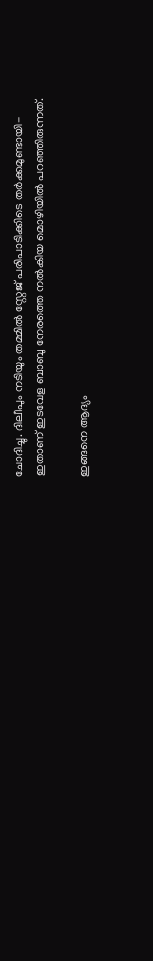ചോദിച്ചു. ദിലീപും നടിയും തമ്മില്‍ സ്റ്റേജ് പരിപാടിക്കിടെ തര്‍ക്കമുണ്ടായി- ഇതാണ് ഇടവേള ബാബു നേരത്തെ നല്‍കിയ മൊഴിയില്‍ പറഞ്ഞിരുന്നത്.

ഇങ്ങനെ ആദ്യം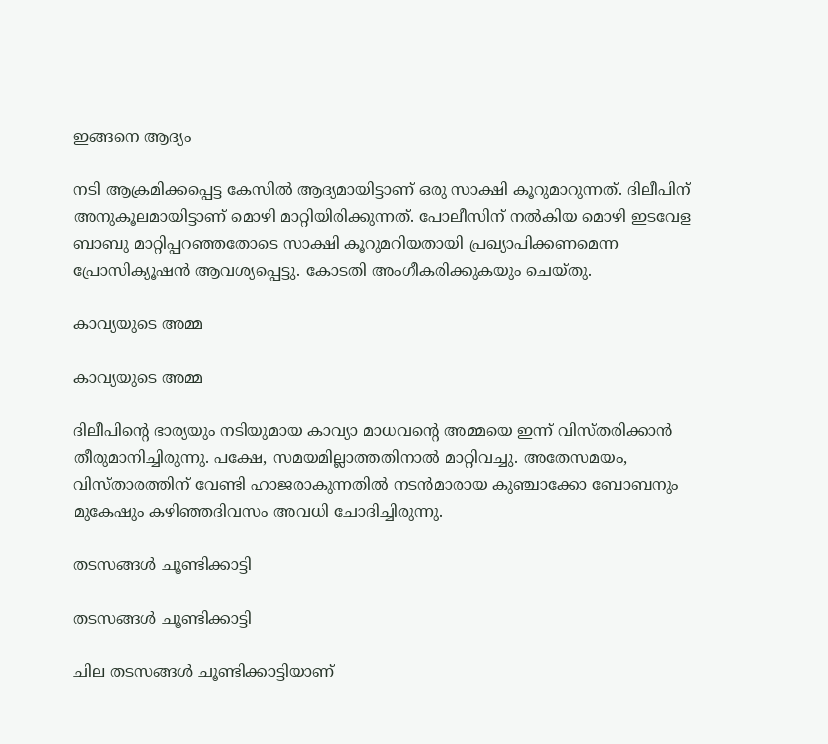ഇങ്ങനെ ആദ്യം

നടി ആക്രമിക്കപ്പെട്ട കേസില്‍ ആദ്യമായിട്ടാണ് ഒരു സാക്ഷി കൂറുമാറുന്നത്. ദിലീപിന് അനുകൂലമായിട്ടാണ് മൊഴി മാറ്റിയിരിക്കുന്നത്. പോലീസിന് നല്‍കിയ മൊഴി ഇടവേള ബാബു മാറ്റിപ്പറഞ്ഞതോടെ സാക്ഷി കൂറുമറിയതായി പ്രഖ്യാപിക്കണമെന്ന പ്രോസിക്യൂഷന്‍ ആവശ്യപ്പെട്ടു. കോടതി അംഗീകരിക്കുകയും ചെയ്തു.

കാവ്യയുടെ അമ്മ

കാവ്യയുടെ അമ്മ

ദിലീപിന്റെ ഭാര്യയും നടിയുമായ കാവ്യാ മാധവന്റെ അമ്മയെ ഇന്ന് വിസ്തരിക്കാന്‍ തീരുമാനിച്ചിരുന്നു. പക്ഷേ, സമയമില്ലാത്തതിനാല്‍ മാറ്റിവച്ചു. അതേസമയം, വിസ്താരത്തിന് വേണ്ടി ഹാജരാകുന്നതില്‍ നടന്‍മാരായ കുഞ്ചാക്കോ ബോബനും മുകേഷും കഴിഞ്ഞദിവസം അവധി ചോദിച്ചിരുന്നു.

തടസങ്ങള്‍ ചൂണ്ടിക്കാട്ടി

തടസങ്ങള്‍ ചൂണ്ടിക്കാട്ടി

ചില തടസങ്ങള്‍ ചൂണ്ടിക്കാട്ടിയാണ്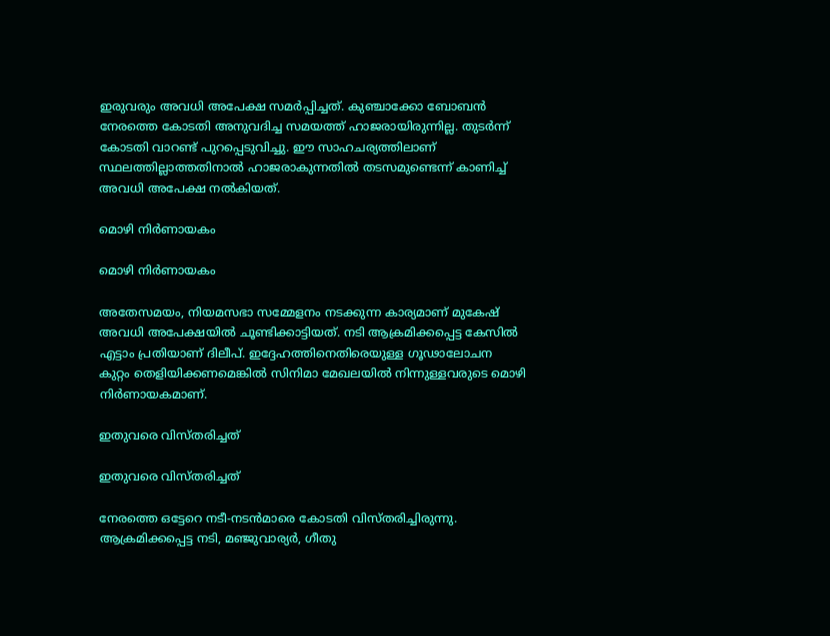ഇരുവരും അവധി അപേക്ഷ സമര്‍പ്പിച്ചത്. കുഞ്ചാക്കോ ബോബന്‍ നേരത്തെ കോടതി അനുവദിച്ച സമയത്ത് ഹാജരായിരുന്നില്ല. തുടര്‍ന്ന് കോടതി വാറണ്ട് പുറപ്പെടുവിച്ചു. ഈ സാഹചര്യത്തിലാണ് സ്ഥലത്തില്ലാത്തതിനാല്‍ ഹാജരാകുന്നതില്‍ തടസമുണ്ടെന്ന് കാണിച്ച് അവധി അപേക്ഷ നല്‍കിയത്.

മൊഴി നിര്‍ണായകം

മൊഴി നിര്‍ണായകം

അതേസമയം, നിയമസഭാ സമ്മേളനം നടക്കുന്ന കാര്യമാണ് മുകേഷ് അവധി അപേക്ഷയില്‍ ചൂണ്ടിക്കാട്ടിയത്. നടി ആക്രമിക്കപ്പെട്ട കേസില്‍ എട്ടാം പ്രതിയാണ് ദിലീപ്. ഇദ്ദേഹത്തിനെതിരെയുള്ള ഗൂഢാലോചന കുറ്റം തെളിയിക്കണമെങ്കില്‍ സിനിമാ മേഖലയില്‍ നിന്നുള്ളവരുടെ മൊഴി നിര്‍ണായകമാണ്.

ഇതുവരെ വിസ്തരിച്ചത്

ഇതുവരെ വിസ്തരിച്ചത്

നേരത്തെ ഒട്ടേറെ നടീ-നടന്‍മാരെ കോടതി വിസ്തരിച്ചിരുന്നു. ആക്രമിക്കപ്പെട്ട നടി, മഞ്ജുവാര്യര്‍, ഗീതു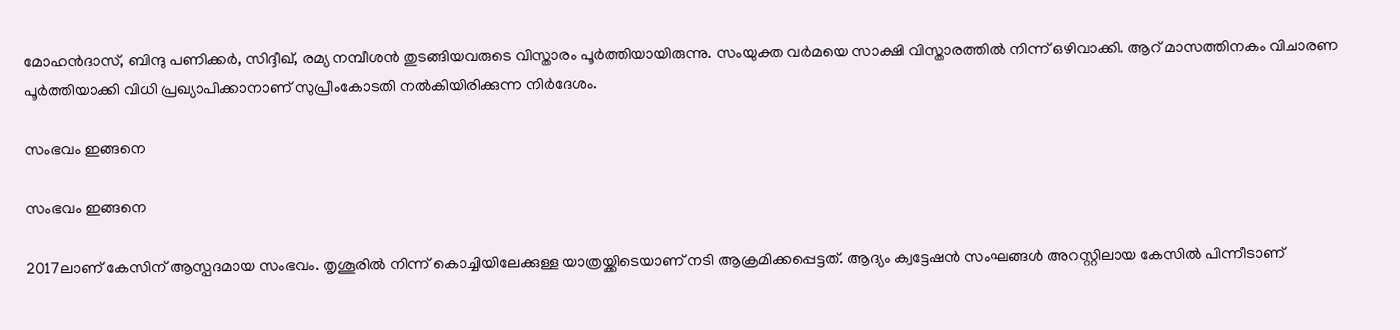മോഹന്‍ദാസ്, ബിന്ദു പണിക്കര്‍, സിദ്ദീഖ്, രമ്യ നമ്പീശന്‍ തുടങ്ങിയവരുടെ വിസ്താരം പൂര്‍ത്തിയായിരുന്നു. സംയുക്ത വര്‍മയെ സാക്ഷി വിസ്താരത്തില്‍ നിന്ന് ഒഴിവാക്കി. ആറ് മാസത്തിനകം വിചാരണ പൂര്‍ത്തിയാക്കി വിധി പ്രഖ്യാപിക്കാനാണ് സുപ്രീംകോടതി നല്‍കിയിരിക്കുന്ന നിര്‍ദേശം.

സംഭവം ഇങ്ങനെ

സംഭവം ഇങ്ങനെ

2017ലാണ് കേസിന് ആസ്പദമായ സംഭവം. തൃശൂരില്‍ നിന്ന് കൊച്ചിയിലേക്കുള്ള യാത്രയ്ക്കിടെയാണ് നടി ആക്രമിക്കപ്പെട്ടത്. ആദ്യം ക്വട്ടേഷന്‍ സംഘങ്ങള്‍ അറസ്റ്റിലായ കേസില്‍ പിന്നീടാണ്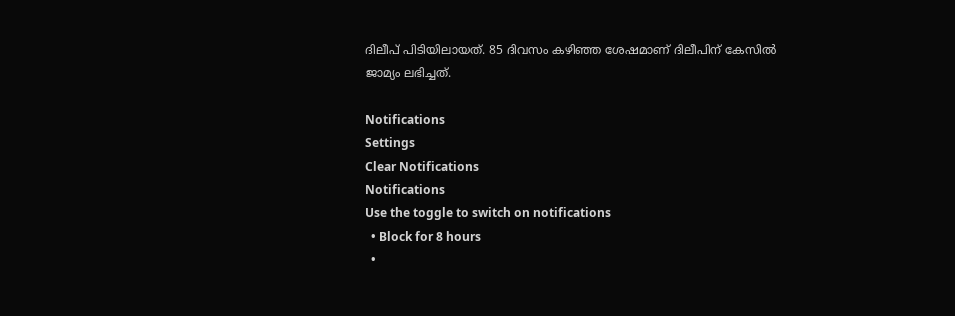ദിലീപ് പിടിയിലായത്. 85 ദിവസം കഴിഞ്ഞ ശേഷമാണ് ദിലീപിന് കേസില്‍ ജാമ്യം ലഭിച്ചത്.

Notifications
Settings
Clear Notifications
Notifications
Use the toggle to switch on notifications
  • Block for 8 hours
  •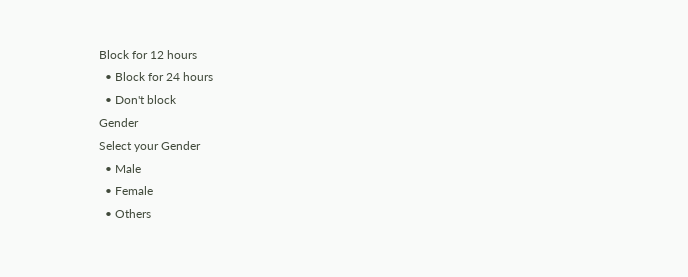Block for 12 hours
  • Block for 24 hours
  • Don't block
Gender
Select your Gender
  • Male
  • Female
  • Others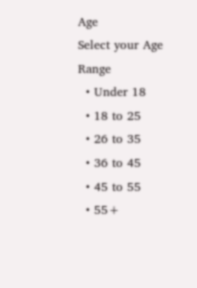Age
Select your Age Range
  • Under 18
  • 18 to 25
  • 26 to 35
  • 36 to 45
  • 45 to 55
  • 55+